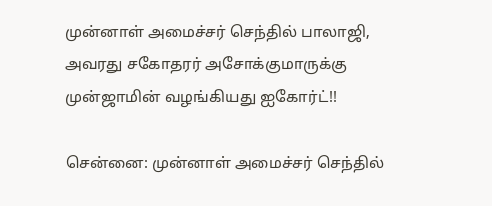முன்னாள் அமைச்சர் செந்தில் பாலாஜி, அவரது சகோதரர் அசோக்குமாருக்கு முன்ஜாமின் வழங்கியது ஐகோர்ட்!!

சென்னை: முன்னாள் அமைச்சர் செந்தில்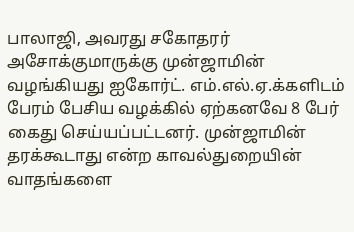பாலாஜி, அவரது சகோதரர் அசோக்குமாருக்கு முன்ஜாமின் வழங்கியது ஐகோர்ட். எம்.எல்.ஏ.க்களிடம் பேரம் பேசிய வழக்கில் ஏற்கனவே 8 பேர் கைது செய்யப்பட்டனர். முன்ஜாமின் தரக்கூடாது என்ற காவல்துறையின் வாதங்களை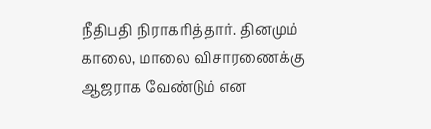நீதிபதி நிராகரித்தார். தினமும் காலை, மாலை விசாரணைக்கு ஆஜராக வேண்டும் என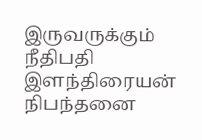இருவருக்கும் நீதிபதி இளந்திரையன் நிபந்தனை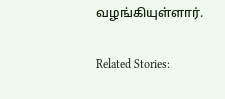வழங்கியுள்ளார்.

Related Stories: